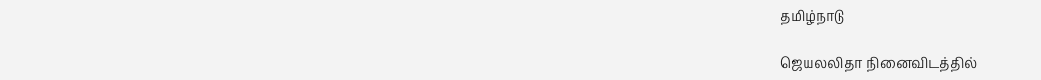தமிழ்நாடு

ஜெயலலிதா நினைவிடத்தில்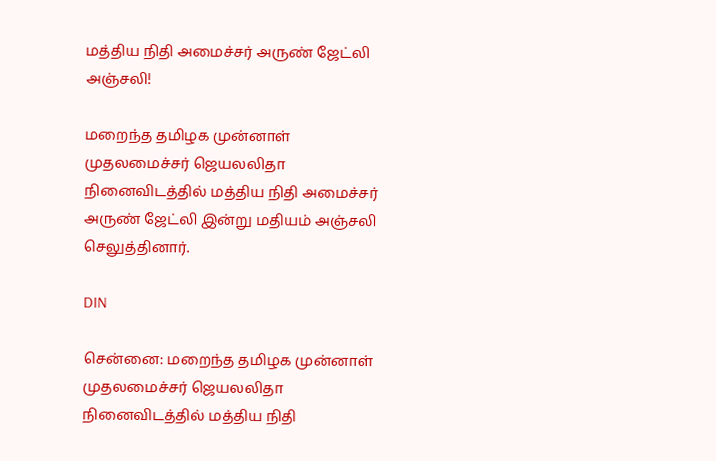மத்திய நிதி அமைச்சர் அருண் ஜேட்லி அஞ்சலி!

மறைந்த தமிழக முன்னாள் முதலமைச்சர் ஜெயலலிதா நினைவிடத்தில் மத்திய நிதி அமைச்சர் அருண் ஜேட்லி இன்று மதியம் அஞ்சலி செலுத்தினார்.

DIN

சென்னை: மறைந்த தமிழக முன்னாள் முதலமைச்சர் ஜெயலலிதா நினைவிடத்தில் மத்திய நிதி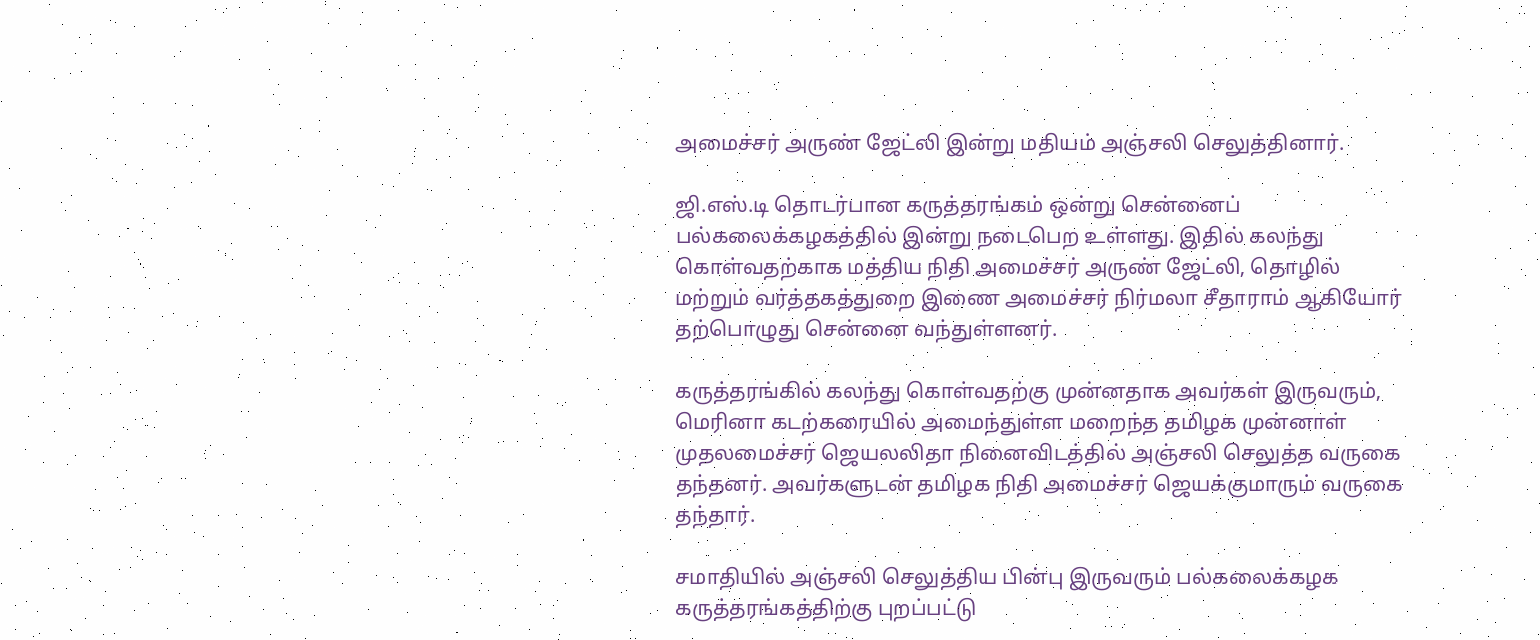அமைச்சர் அருண் ஜேட்லி இன்று மதியம் அஞ்சலி செலுத்தினார்.

ஜி.எஸ்.டி தொடர்பான கருத்தரங்கம் ஒன்று சென்னைப் பல்கலைக்கழகத்தில் இன்று நடைபெற உள்ளது. இதில் கலந்து கொள்வதற்காக மத்திய நிதி அமைச்சர் அருண் ஜேட்லி, தொழில் மற்றும் வர்த்தகத்துறை இணை அமைச்சர் நிர்மலா சீதாராம் ஆகியோர் தற்பொழுது சென்னை வந்துள்ளனர்.

கருத்தரங்கில் கலந்து கொள்வதற்கு முன்னதாக அவர்கள் இருவரும், மெரினா கடற்கரையில் அமைந்துள்ள மறைந்த தமிழக முன்னாள் முதலமைச்சர் ஜெயலலிதா நினைவிடத்தில் அஞ்சலி செலுத்த வருகை தந்தனர். அவர்களுடன் தமிழக நிதி அமைச்சர் ஜெயக்குமாரும் வருகை தந்தார்.

சமாதியில் அஞ்சலி செலுத்திய பின்பு இருவரும் பல்கலைக்கழக கருத்தரங்கத்திற்கு புறப்பட்டு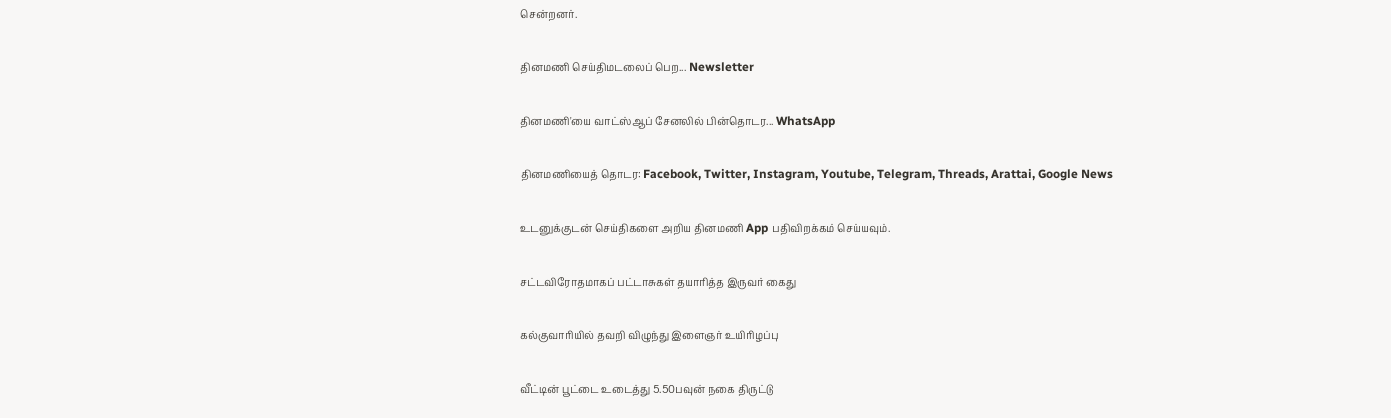சென்றனர்.

தினமணி செய்திமடலைப் பெற... Newsletter

தினமணி'யை வாட்ஸ்ஆப் சேனலில் பின்தொடர... WhatsApp

தினமணியைத் தொடர: Facebook, Twitter, Instagram, Youtube, Telegram, Threads, Arattai, Google News

உடனுக்குடன் செய்திகளை அறிய தினமணி App பதிவிறக்கம் செய்யவும்.

சட்டவிரோதமாகப் பட்டாசுகள் தயாரித்த இருவர் கைது

கல்குவாரியில் தவறி விழுந்து இளைஞர் உயிரிழப்பு

வீட்டின் பூட்டை உடைத்து 5.50பவுன் நகை திருட்டு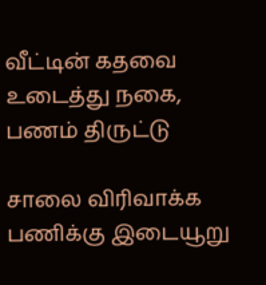வீட்டின் கதவை உடைத்து நகை, பணம் திருட்டு

சாலை விரிவாக்க பணிக்கு இடையூறு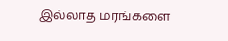இல்லாத மரங்களை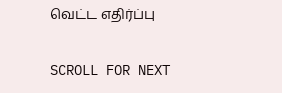வெட்ட எதிர்ப்பு

SCROLL FOR NEXT